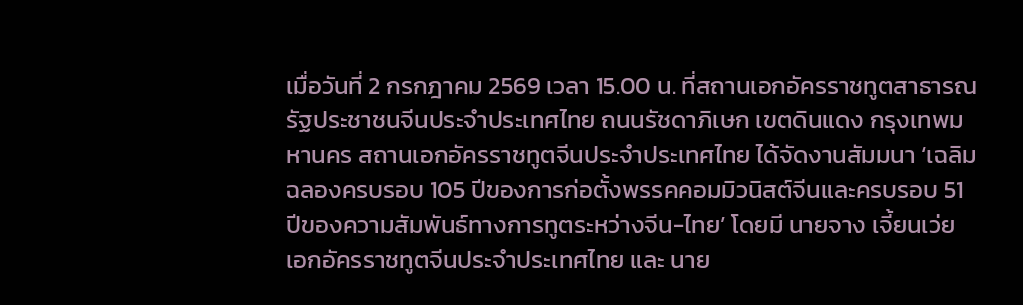เมื่อวันที่ 2 กรกฎาคม 2569 เวลา 15.00 น. ที่สถานเอกอัครราชทูตสาธารณรัฐประชาชนจีนประจำประเทศไทย ถนนรัชดาภิเษก เขตดินแดง กรุงเทพมหานคร สถานเอกอัครราชทูตจีนประจำประเทศไทย ได้จัดงานสัมมนา ‘เฉลิมฉลองครบรอบ 105 ปีของการก่อตั้งพรรคคอมมิวนิสต์จีนและครบรอบ 51 ปีของความสัมพันธ์ทางการทูตระหว่างจีน-ไทย’ โดยมี นายจาง เจี้ยนเว่ย เอกอัครราชทูตจีนประจำประเทศไทย และ นาย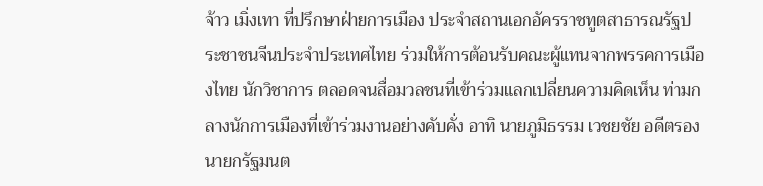จ้าว เมิ่งเทา ที่ปรึกษาฝ่ายการเมือง ประจำสถานเอกอัครราชทูตสาธารณรัฐประชาชนจีนประจำประเทศไทย ร่วมให้การต้อนรับคณะผู้แทนจากพรรคการเมืองไทย นักวิชาการ ตลอดจนสื่อมวลชนที่เข้าร่วมแลกเปลี่ยนความคิดเห็น ท่ามกลางนักการเมืองที่เข้าร่วมงานอย่างคับคั่ง อาทิ นายภูมิธรรม เวชยชัย อดีตรองนายกรัฐมนต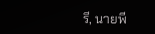รี, นายพี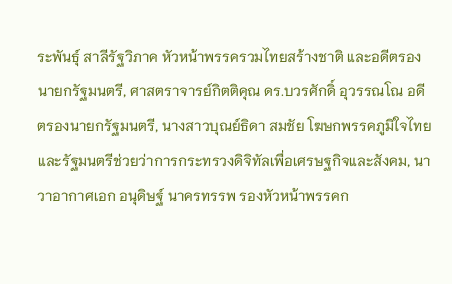ระพันธุ์ สาลีรัฐวิภาค หัวหน้าพรรครวมไทยสร้างชาติ และอดีตรองนายกรัฐมนตรี, ศาสตราจารย์กิตติคุณ ดร.บวรศักดิ์ อุวรรณโณ อดีตรองนายกรัฐมนตรี, นางสาวบุณย์ธิดา สมชัย โฆษกพรรคภูมิใจไทยและรัฐมนตรีช่วยว่าการกระทรวงดิจิทัลเพื่อเศรษฐกิจและสังคม, นาวาอากาศเอก อนุดิษฐ์ นาครทรรพ รองหัวหน้าพรรคก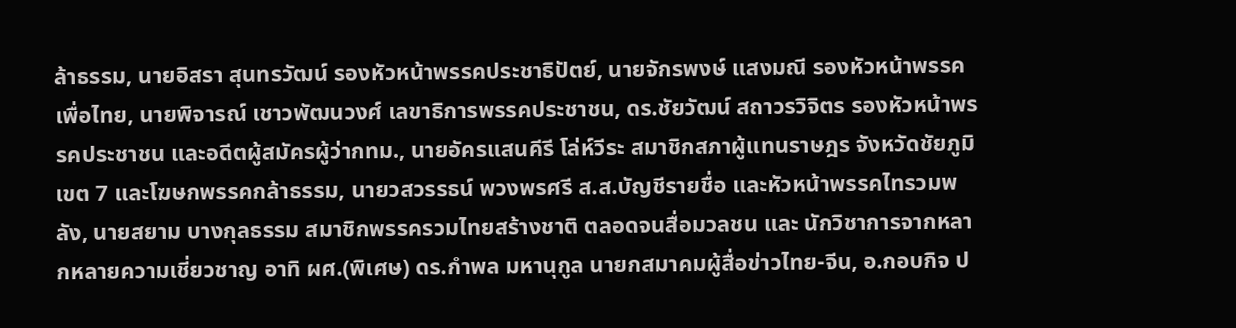ล้าธรรม, นายอิสรา สุนทรวัฒน์ รองหัวหน้าพรรคประชาธิปัตย์, นายจักรพงษ์ แสงมณี รองหัวหน้าพรรคเพื่อไทย, นายพิจารณ์ เชาวพัฒนวงศ์ เลขาธิการพรรคประชาชน, ดร.ชัยวัฒน์ สถาวรวิจิตร รองหัวหน้าพรรคประชาชน และอดีตผู้สมัครผู้ว่ากทม., นายอัครแสนคีรี โล่ห์วีระ สมาชิกสภาผู้แทนราษฎร จังหวัดชัยภูมิ เขต 7 และโฆษกพรรคกล้าธรรม, นายวสวรรธน์ พวงพรศรี ส.ส.บัญชีรายชื่อ และหัวหน้าพรรคไทรวมพลัง, นายสยาม บางกุลธรรม สมาชิกพรรครวมไทยสร้างชาติ ตลอดจนสื่อมวลชน และ นักวิชาการจากหลากหลายความเชี่ยวชาญ อาทิ ผศ.(พิเศษ) ดร.กำพล มหานุกูล นายกสมาคมผู้สื่อข่าวไทย-จีน, อ.กอบกิจ ป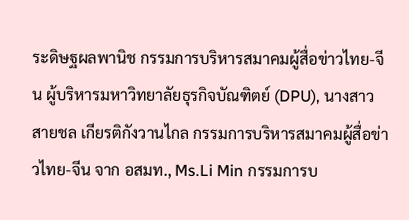ระดิษฐผลพานิช กรรมการบริหารสมาคมผู้สื่อข่าวไทย-จีน ผู้บริหารมหาวิทยาลัยธุรกิจบัณฑิตย์ (DPU), นางสาวสายชล เกียรติกังวานไกล กรรมการบริหารสมาคมผู้สื่อข่าวไทย-จีน จาก อสมท., Ms.Li Min กรรมการบ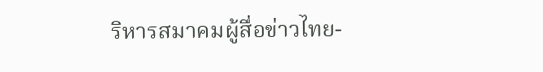ริหารสมาคมผู้สื่อข่าวไทย-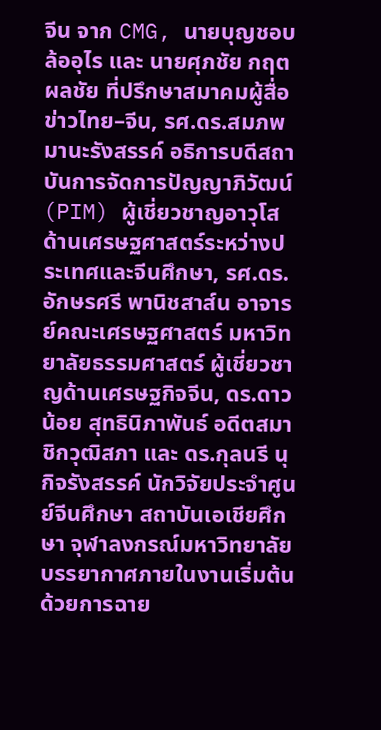จีน จาก CMG, นายบุญชอบ ล้ออุไร และ นายศุภชัย กฤตผลชัย ที่ปรึกษาสมาคมผู้สื่อข่าวไทย–จีน, รศ.ดร.สมภพ มานะรังสรรค์ อธิการบดีสถาบันการจัดการปัญญาภิวัฒน์ (PIM) ผู้เชี่ยวชาญอาวุโสด้านเศรษฐศาสตร์ระหว่างประเทศและจีนศึกษา, รศ.ดร.อักษรศรี พานิชสาส์น อาจารย์คณะเศรษฐศาสตร์ มหาวิทยาลัยธรรมศาสตร์ ผู้เชี่ยวชาญด้านเศรษฐกิจจีน, ดร.ดาวน้อย สุทธินิภาพันธ์ อดีตสมาชิกวุฒิสภา และ ดร.กุลนรี นุกิจรังสรรค์ นักวิจัยประจำศูนย์จีนศึกษา สถาบันเอเชียศึกษา จุฬาลงกรณ์มหาวิทยาลัย
บรรยากาศภายในงานเริ่มต้นด้วยการฉาย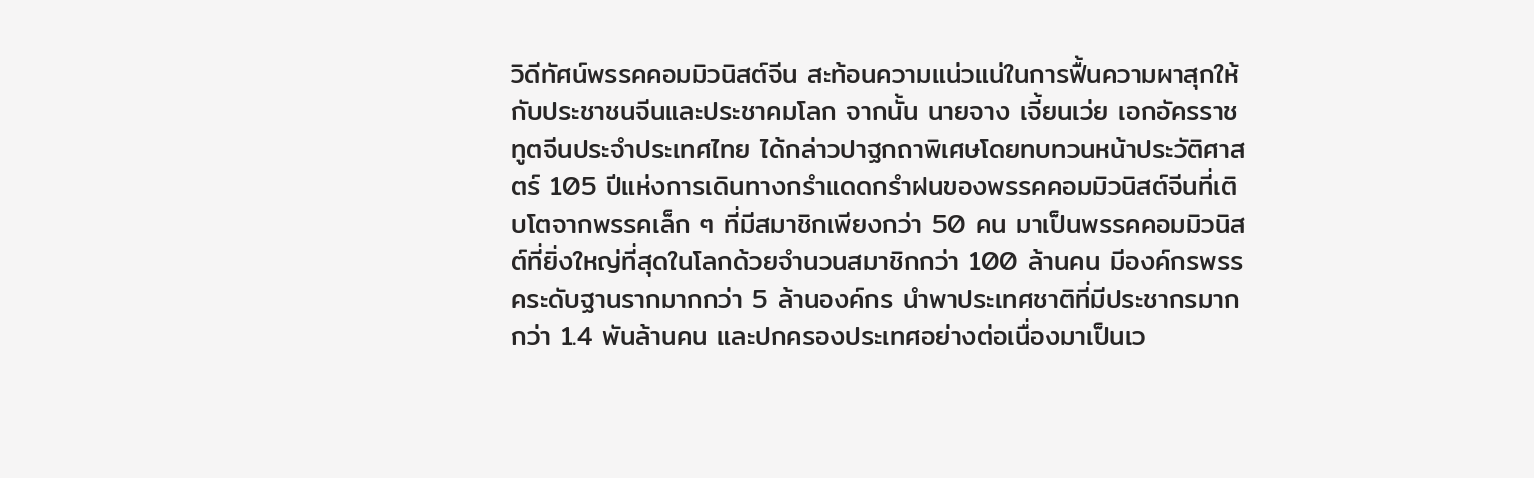วิดีทัศน์พรรคคอมมิวนิสต์จีน สะท้อนความแน่วแน่ในการฟื้นความผาสุกให้กับประชาชนจีนและประชาคมโลก จากนั้น นายจาง เจี้ยนเว่ย เอกอัครราชทูตจีนประจำประเทศไทย ได้กล่าวปาฐกถาพิเศษโดยทบทวนหน้าประวัติศาสตร์ 105 ปีแห่งการเดินทางกรำแดดกรำฝนของพรรคคอมมิวนิสต์จีนที่เติบโตจากพรรคเล็ก ๆ ที่มีสมาชิกเพียงกว่า 50 คน มาเป็นพรรคคอมมิวนิสต์ที่ยิ่งใหญ่ที่สุดในโลกด้วยจำนวนสมาชิกกว่า 100 ล้านคน มีองค์กรพรรคระดับฐานรากมากกว่า 5 ล้านองค์กร นำพาประเทศชาติที่มีประชากรมากกว่า 1.4 พันล้านคน และปกครองประเทศอย่างต่อเนื่องมาเป็นเว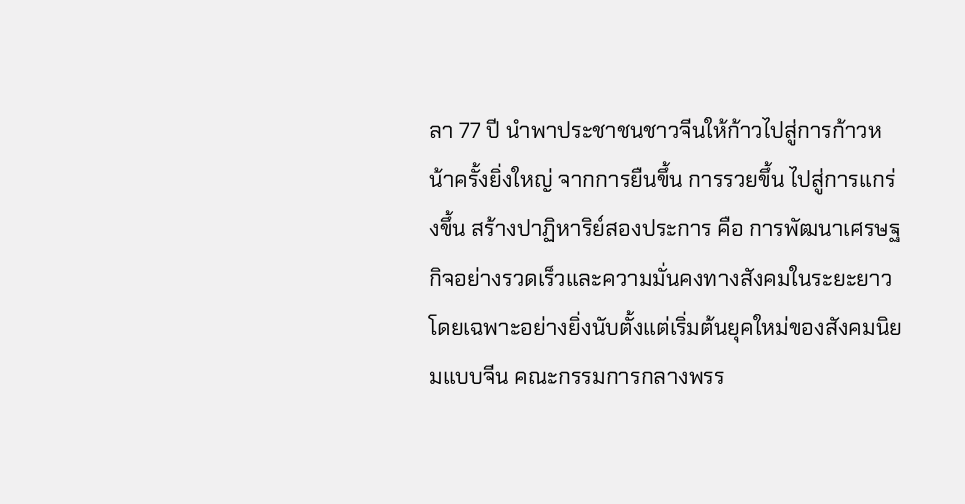ลา 77 ปี นำพาประชาชนชาวจีนให้ก้าวไปสู่การก้าวหน้าครั้งยิ่งใหญ่ จากการยืนขึ้น การรวยขึ้น ไปสู่การแกร่งขึ้น สร้างปาฏิหาริย์สองประการ คือ การพัฒนาเศรษฐกิจอย่างรวดเร็วและความมั่นคงทางสังคมในระยะยาว โดยเฉพาะอย่างยิ่งนับตั้งแต่เริ่มต้นยุคใหม่ของสังคมนิยมแบบจีน คณะกรรมการกลางพรร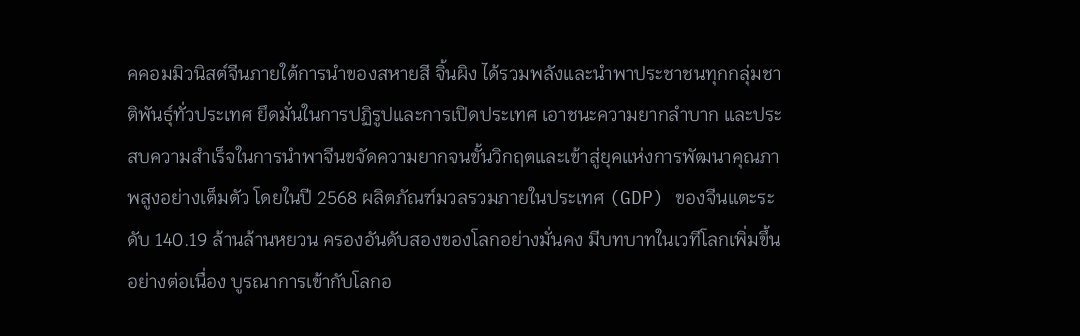คคอมมิวนิสต์จีนภายใต้การนำของสหายสี จิ้นผิง ได้รวมพลังและนำพาประชาชนทุกกลุ่มชาติพันธุ์ทั่วประเทศ ยึดมั่นในการปฏิรูปและการเปิดประเทศ เอาชนะความยากลำบาก และประสบความสำเร็จในการนำพาจีนขจัดความยากจนขั้นวิกฤตและเข้าสู่ยุคแห่งการพัฒนาคุณภาพสูงอย่างเต็มตัว โดยในปี 2568 ผลิตภัณฑ์มวลรวมภายในประเทศ (GDP) ของจีนแตะระดับ 140.19 ล้านล้านหยวน ครองอันดับสองของโลกอย่างมั่นคง มีบทบาทในเวทีโลกเพิ่มขึ้นอย่างต่อเนื่อง บูรณาการเข้ากับโลกอ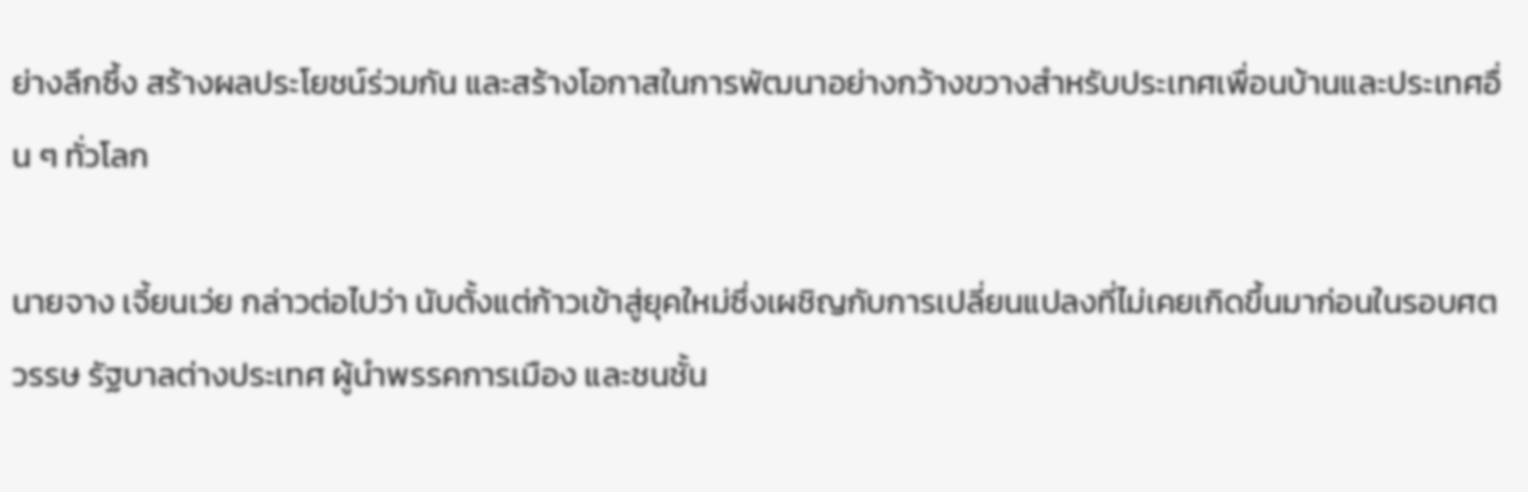ย่างลึกซึ้ง สร้างผลประโยชน์ร่วมกัน และสร้างโอกาสในการพัฒนาอย่างกว้างขวางสำหรับประเทศเพื่อนบ้านและประเทศอื่น ๆ ทั่วโลก

นายจาง เจี้ยนเว่ย กล่าวต่อไปว่า นับตั้งแต่ก้าวเข้าสู่ยุคใหม่ซึ่งเผชิญกับการเปลี่ยนแปลงที่ไม่เคยเกิดขึ้นมาก่อนในรอบศตวรรษ รัฐบาลต่างประเทศ ผู้นำพรรคการเมือง และชนชั้น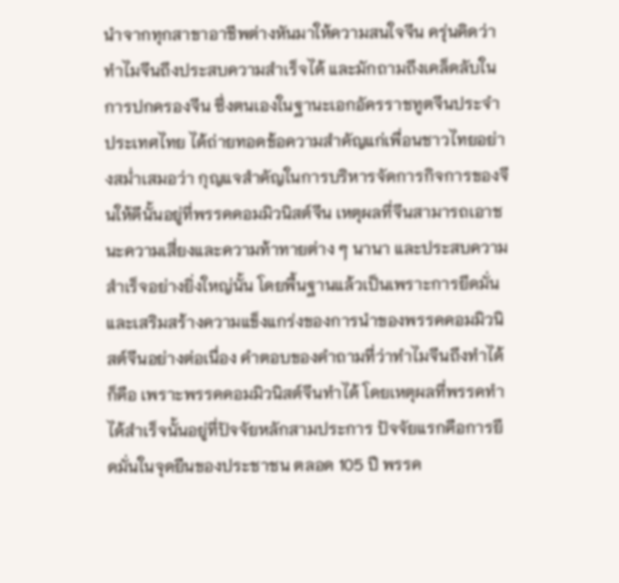นำจากทุกสาขาอาชีพต่างหันมาให้ความสนใจจีน ครุ่นคิดว่าทำไมจีนถึงประสบความสำเร็จได้ และมักถามถึงเคล็ดลับในการปกครองจีน ซึ่งตนเองในฐานะเอกอัครราชทูตจีนประจำประเทศไทย ได้ถ่ายทอดข้อความสำคัญแก่เพื่อนชาวไทยอย่างสม่ำเสมอว่า กุญแจสำคัญในการบริหารจัดการกิจการของจีนให้ดีนั้นอยู่ที่พรรคคอมมิวนิสต์จีน เหตุผลที่จีนสามารถเอาชนะความเสี่ยงและความท้าทายต่าง ๆ นานา และประสบความสำเร็จอย่างยิ่งใหญ่นั้น โดยพื้นฐานแล้วเป็นเพราะการยึดมั่นและเสริมสร้างความแข็งแกร่งของการนำของพรรคคอมมิวนิสต์จีนอย่างต่อเนื่อง คำตอบของคำถามที่ว่าทำไมจีนถึงทำได้ ก็คือ เพราะพรรคคอมมิวนิสต์จีนทำได้ โดยเหตุผลที่พรรคทำได้สำเร็จนั้นอยู่ที่ปัจจัยหลักสามประการ ปัจจัยแรกคือการยึดมั่นในจุดยืนของประชาชน ตลอด 105 ปี พรรค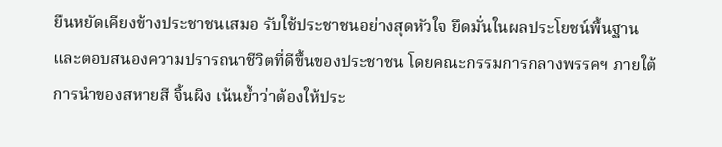ยืนหยัดเคียงข้างประชาชนเสมอ รับใช้ประชาชนอย่างสุดหัวใจ ยึดมั่นในผลประโยชน์พื้นฐานและตอบสนองความปรารถนาชีวิตที่ดีขึ้นของประชาชน โดยคณะกรรมการกลางพรรคฯ ภายใต้การนำของสหายสี จิ้นผิง เน้นย้ำว่าต้องให้ประ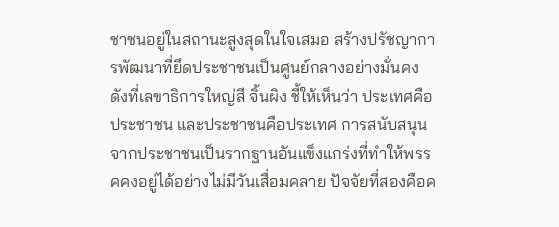ชาชนอยู่ในสถานะสูงสุดในใจเสมอ สร้างปรัชญาการพัฒนาที่ยึดประชาชนเป็นศูนย์กลางอย่างมั่นคง ดังที่เลขาธิการใหญ่สี จิ้นผิง ชี้ให้เห็นว่า ประเทศคือประชาชน และประชาชนคือประเทศ การสนับสนุนจากประชาชนเป็นรากฐานอันแข็งแกร่งที่ทำให้พรรคคงอยู่ได้อย่างไม่มีวันเสื่อมคลาย ปัจจัยที่สองคือค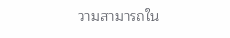วามสามารถใน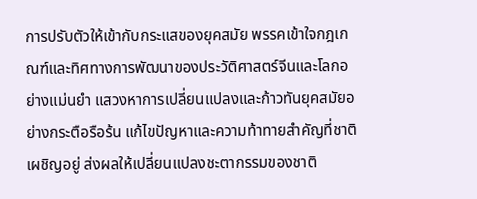การปรับตัวให้เข้ากับกระแสของยุคสมัย พรรคเข้าใจกฎเกณฑ์และทิศทางการพัฒนาของประวัติศาสตร์จีนและโลกอย่างแม่นยำ แสวงหาการเปลี่ยนแปลงและก้าวทันยุคสมัยอย่างกระตือรือร้น แก้ไขปัญหาและความท้าทายสำคัญที่ชาติเผชิญอยู่ ส่งผลให้เปลี่ยนแปลงชะตากรรมของชาติ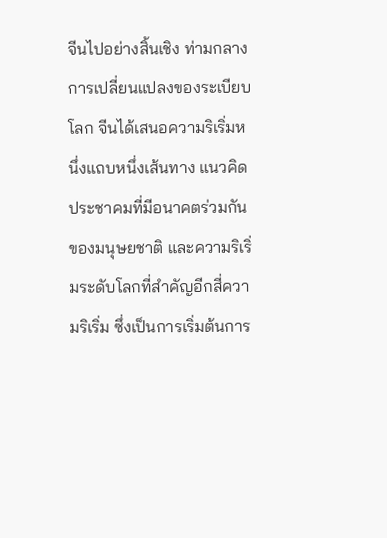จีนไปอย่างสิ้นเชิง ท่ามกลางการเปลี่ยนแปลงของระเบียบโลก จีนได้เสนอความริเริ่มหนึ่งแถบหนึ่งเส้นทาง แนวคิดประชาคมที่มีอนาคตร่วมกันของมนุษยชาติ และความริเริ่มระดับโลกที่สำคัญอีกสี่ความริเริ่ม ซึ่งเป็นการเริ่มต้นการ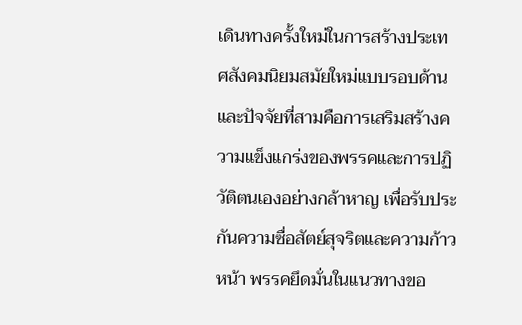เดินทางครั้งใหม่ในการสร้างประเทศสังคมนิยมสมัยใหม่แบบรอบด้าน และปัจจัยที่สามคือการเสริมสร้างความแข็งแกร่งของพรรคและการปฏิวัติตนเองอย่างกล้าหาญ เพื่อรับประกันความซื่อสัตย์สุจริตและความก้าวหน้า พรรคยึดมั่นในแนวทางขอ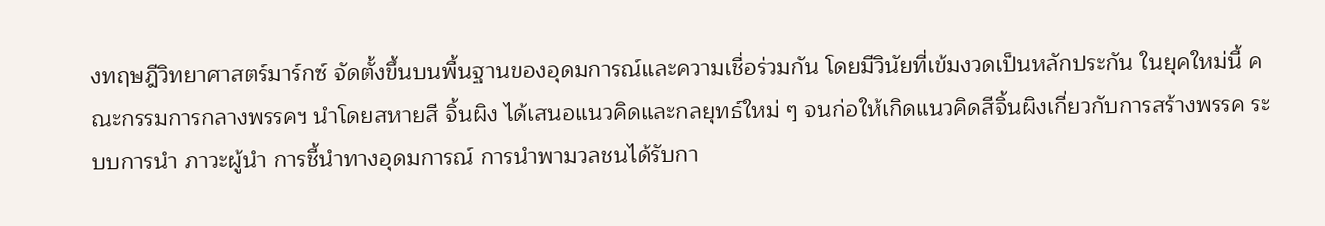งทฤษฎีวิทยาศาสตร์มาร์กซ์ จัดตั้งขึ้นบนพื้นฐานของอุดมการณ์และความเชื่อร่วมกัน โดยมีวินัยที่เข้มงวดเป็นหลักประกัน ในยุคใหม่นี้ คณะกรรมการกลางพรรคฯ นำโดยสหายสี จิ้นผิง ได้เสนอแนวคิดและกลยุทธ์ใหม่ ๆ จนก่อให้เกิดแนวคิดสีจิ้นผิงเกี่ยวกับการสร้างพรรค ระบบการนำ ภาวะผู้นำ การชี้นำทางอุดมการณ์ การนำพามวลชนได้รับกา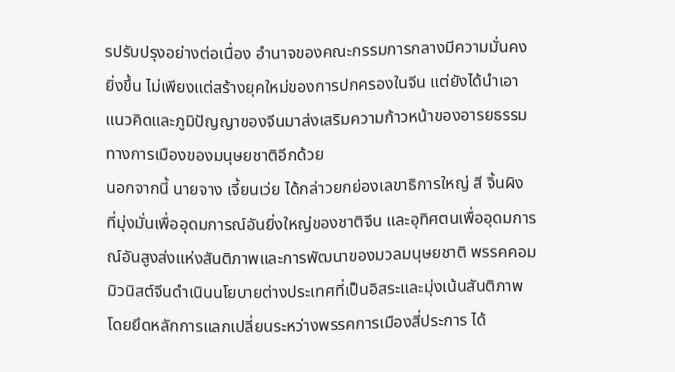รปรับปรุงอย่างต่อเนื่อง อำนาจของคณะกรรมการกลางมีความมั่นคงยิ่งขึ้น ไม่เพียงแต่สร้างยุคใหม่ของการปกครองในจีน แต่ยังได้นำเอาแนวคิดและภูมิปัญญาของจีนมาส่งเสริมความก้าวหน้าของอารยธรรมทางการเมืองของมนุษยชาติอีกด้วย
นอกจากนี้ นายจาง เจี้ยนเว่ย ได้กล่าวยกย่องเลขาธิการใหญ่ สี จิ้นผิง ที่มุ่งมั่นเพื่ออุดมการณ์อันยิ่งใหญ่ของชาติจีน และอุทิศตนเพื่ออุดมการณ์อันสูงส่งแห่งสันติภาพและการพัฒนาของมวลมนุษยชาติ พรรคคอมมิวนิสต์จีนดำเนินนโยบายต่างประเทศที่เป็นอิสระและมุ่งเน้นสันติภาพ โดยยึดหลักการแลกเปลี่ยนระหว่างพรรคการเมืองสี่ประการ ได้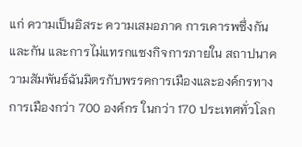แก่ ความเป็นอิสระ ความเสมอภาค การเคารพซึ่งกันและกัน และการไม่แทรกแซงกิจการภายใน สถาปนาความสัมพันธ์ฉันมิตรกับพรรคการเมืองและองค์กรทางการเมืองกว่า 700 องค์กร ในกว่า 170 ประเทศทั่วโลก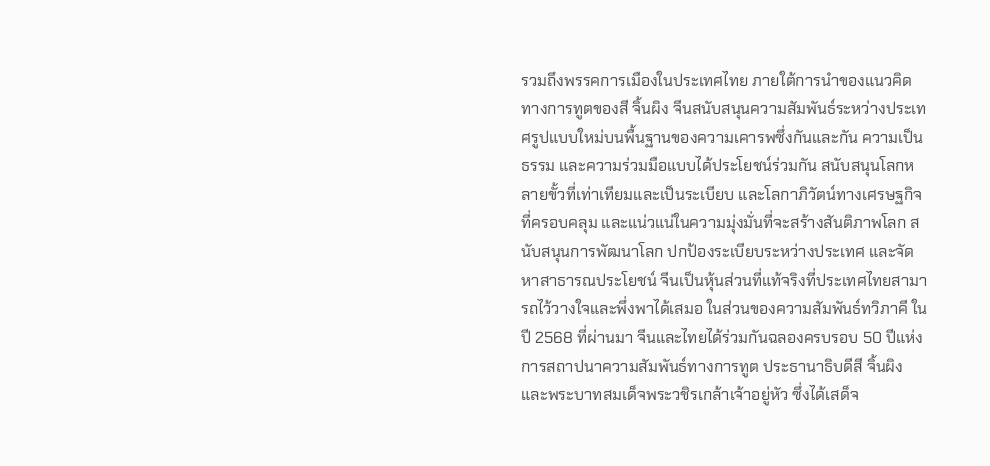รวมถึงพรรคการเมืองในประเทศไทย ภายใต้การนำของแนวคิดทางการทูตของสี จิ้นผิง จีนสนับสนุนความสัมพันธ์ระหว่างประเทศรูปแบบใหม่บนพื้นฐานของความเคารพซึ่งกันและกัน ความเป็นธรรม และความร่วมมือแบบได้ประโยชน์ร่วมกัน สนับสนุนโลกหลายขั้วที่เท่าเทียมและเป็นระเบียบ และโลกาภิวัตน์ทางเศรษฐกิจที่ครอบคลุม และแน่วแน่ในความมุ่งมั่นที่จะสร้างสันติภาพโลก สนับสนุนการพัฒนาโลก ปกป้องระเบียบระหว่างประเทศ และจัดหาสาธารณประโยชน์ จีนเป็นหุ้นส่วนที่แท้จริงที่ประเทศไทยสามารถไว้วางใจและพึ่งพาได้เสมอ ในส่วนของความสัมพันธ์ทวิภาคี ในปี 2568 ที่ผ่านมา จีนและไทยได้ร่วมกันฉลองครบรอบ 50 ปีแห่งการสถาปนาความสัมพันธ์ทางการทูต ประธานาธิบดีสี จิ้นผิง และพระบาทสมเด็จพระวชิรเกล้าเจ้าอยู่หัว ซึ่งได้เสด็จ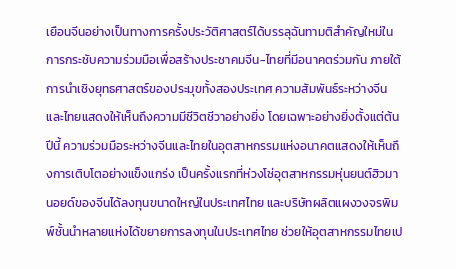เยือนจีนอย่างเป็นทางการครั้งประวัติศาสตร์ได้บรรลุฉันทามติสำคัญใหม่ในการกระชับความร่วมมือเพื่อสร้างประชาคมจีน-ไทยที่มีอนาคตร่วมกัน ภายใต้การนำเชิงยุทธศาสตร์ของประมุขทั้งสองประเทศ ความสัมพันธ์ระหว่างจีนและไทยแสดงให้เห็นถึงความมีชีวิตชีวาอย่างยิ่ง โดยเฉพาะอย่างยิ่งตั้งแต่ต้นปีนี้ ความร่วมมือระหว่างจีนและไทยในอุตสาหกรรมแห่งอนาคตแสดงให้เห็นถึงการเติบโตอย่างแข็งแกร่ง เป็นครั้งแรกที่ห่วงโซ่อุตสาหกรรมหุ่นยนต์ฮิวมานอยด์ของจีนได้ลงทุนขนาดใหญ่ในประเทศไทย และบริษัทผลิตแผงวงจรพิมพ์ชั้นนำหลายแห่งได้ขยายการลงทุนในประเทศไทย ช่วยให้อุตสาหกรรมไทยเป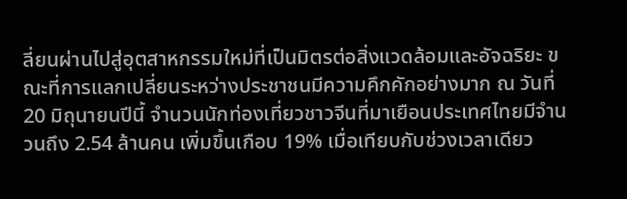ลี่ยนผ่านไปสู่อุตสาหกรรมใหม่ที่เป็นมิตรต่อสิ่งแวดล้อมและอัจฉริยะ ขณะที่การแลกเปลี่ยนระหว่างประชาชนมีความคึกคักอย่างมาก ณ วันที่ 20 มิถุนายนปีนี้ จำนวนนักท่องเที่ยวชาวจีนที่มาเยือนประเทศไทยมีจำนวนถึง 2.54 ล้านคน เพิ่มขึ้นเกือบ 19% เมื่อเทียบกับช่วงเวลาเดียว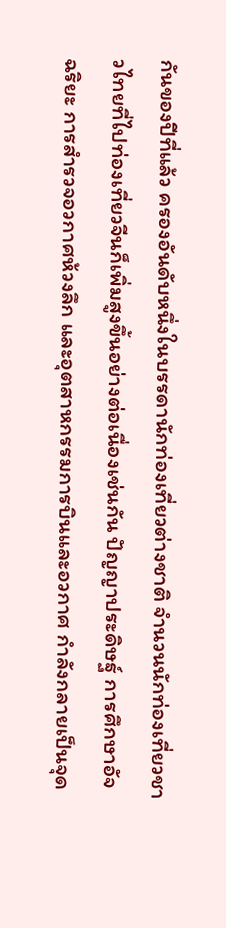กันของปีที่แล้ว ครองอันดับหนึ่งในบรรดานักท่องเที่ยวต่างชาติ จำนวนนักท่องเที่ยวชาวไทยที่ไปท่องเที่ยวจีนก็เพิ่มสูงขึ้นอย่างต่อเนื่องเช่นกัน ปัญญาประดิษฐ์ การศึกษาอัจฉริยะ การสำรวจอวกาศห้วงลึก และอุตสาหกรรมการบินและอวกาศ กำลังกลายเป็นจุด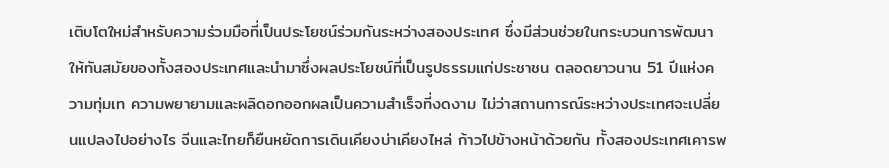เติบโตใหม่สำหรับความร่วมมือที่เป็นประโยชน์ร่วมกันระหว่างสองประเทศ ซึ่งมีส่วนช่วยในกระบวนการพัฒนาให้ทันสมัยของทั้งสองประเทศและนำมาซึ่งผลประโยชน์ที่เป็นรูปธรรมแก่ประชาชน ตลอดยาวนาน 51 ปีแห่งความทุ่มเท ความพยายามและผลิดอกออกผลเป็นความสำเร็จที่งดงาม ไม่ว่าสถานการณ์ระหว่างประเทศจะเปลี่ยนแปลงไปอย่างไร จีนและไทยก็ยืนหยัดการเดินเคียงบ่าเคียงไหล่ ก้าวไปข้างหน้าด้วยกัน ทั้งสองประเทศเคารพ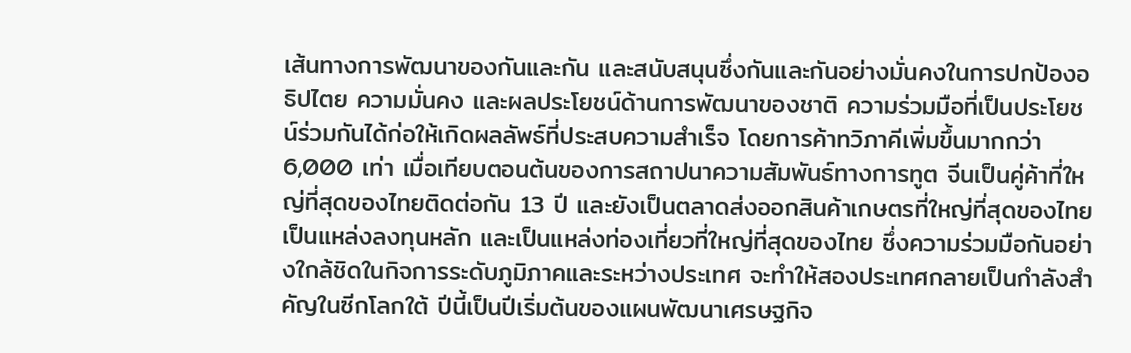เส้นทางการพัฒนาของกันและกัน และสนับสนุนซึ่งกันและกันอย่างมั่นคงในการปกป้องอธิปไตย ความมั่นคง และผลประโยชน์ด้านการพัฒนาของชาติ ความร่วมมือที่เป็นประโยชน์ร่วมกันได้ก่อให้เกิดผลลัพธ์ที่ประสบความสำเร็จ โดยการค้าทวิภาคีเพิ่มขึ้นมากกว่า 6,000 เท่า เมื่อเทียบตอนต้นของการสถาปนาความสัมพันธ์ทางการทูต จีนเป็นคู่ค้าที่ใหญ่ที่สุดของไทยติดต่อกัน 13 ปี และยังเป็นตลาดส่งออกสินค้าเกษตรที่ใหญ่ที่สุดของไทย เป็นแหล่งลงทุนหลัก และเป็นแหล่งท่องเที่ยวที่ใหญ่ที่สุดของไทย ซึ่งความร่วมมือกันอย่างใกล้ชิดในกิจการระดับภูมิภาคและระหว่างประเทศ จะทำให้สองประเทศกลายเป็นกำลังสำคัญในซีกโลกใต้ ปีนี้เป็นปีเริ่มต้นของแผนพัฒนาเศรษฐกิจ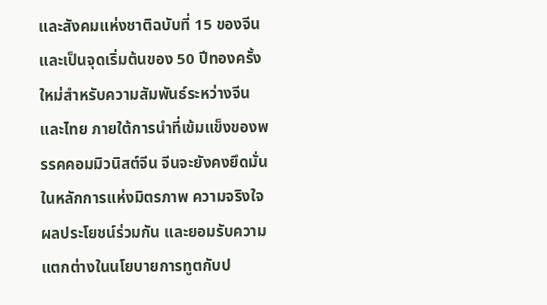และสังคมแห่งชาติฉบับที่ 15 ของจีน และเป็นจุดเริ่มต้นของ 50 ปีทองครั้งใหม่สำหรับความสัมพันธ์ระหว่างจีนและไทย ภายใต้การนำที่เข้มแข็งของพรรคคอมมิวนิสต์จีน จีนจะยังคงยึดมั่นในหลักการแห่งมิตรภาพ ความจริงใจ ผลประโยชน์ร่วมกัน และยอมรับความแตกต่างในนโยบายการทูตกับป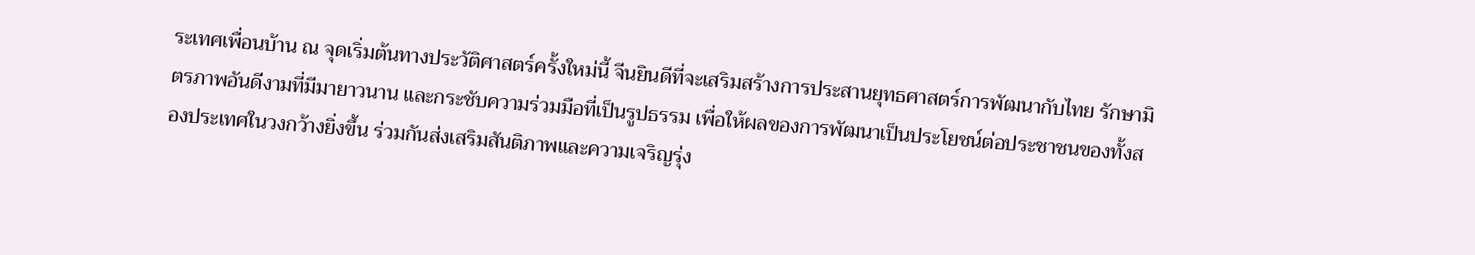ระเทศเพื่อนบ้าน ณ จุดเริ่มต้นทางประวัติศาสตร์ครั้งใหม่นี้ จีนยินดีที่จะเสริมสร้างการประสานยุทธศาสตร์การพัฒนากับไทย รักษามิตรภาพอันดีงามที่มีมายาวนาน และกระชับความร่วมมือที่เป็นรูปธรรม เพื่อให้ผลของการพัฒนาเป็นประโยชน์ต่อประชาชนของทั้งสองประเทศในวงกว้างยิ่งขึ้น ร่วมกันส่งเสริมสันติภาพและความเจริญรุ่ง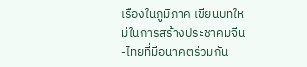เรืองในภูมิภาค เขียนบทใหม่ในการสร้างประชาคมจีน-ไทยที่มีอนาคตร่วมกัน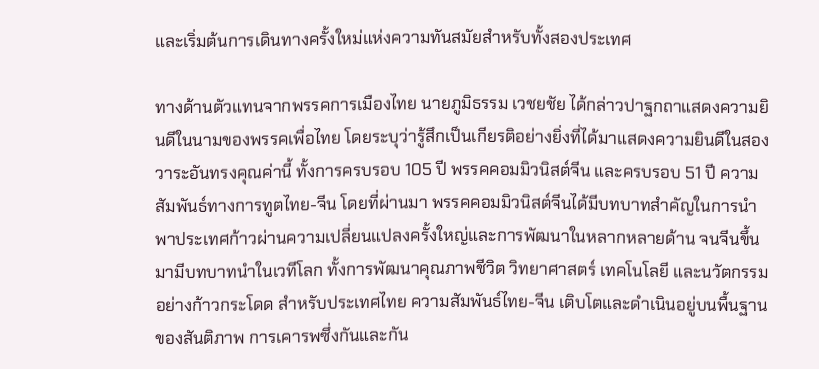และเริ่มต้นการเดินทางครั้งใหม่แห่งความทันสมัยสำหรับทั้งสองประเทศ

ทางด้านตัวแทนจากพรรคการเมืองไทย นายภูมิธรรม เวชยชัย ได้กล่าวปาฐกถาแสดงความยินดีในนามของพรรคเพื่อไทย โดยระบุว่ารู้สึกเป็นเกียรติอย่างยิ่งที่ได้มาแสดงความยินดีในสองวาระอันทรงคุณค่านี้ ทั้งการครบรอบ 105 ปี พรรคคอมมิวนิสต์จีน และครบรอบ 51 ปี ความสัมพันธ์ทางการทูตไทย-จีน โดยที่ผ่านมา พรรคคอมมิวนิสต์จีนได้มีบทบาทสำคัญในการนำพาประเทศก้าวผ่านความเปลี่ยนแปลงครั้งใหญ่และการพัฒนาในหลากหลายด้าน จนจีนขึ้นมามีบทบาทนำในเวทีโลก ทั้งการพัฒนาคุณภาพชีวิต วิทยาศาสตร์ เทคโนโลยี และนวัตกรรมอย่างก้าวกระโดด สำหรับประเทศไทย ความสัมพันธ์ไทย-จีน เติบโตและดำเนินอยู่บนพื้นฐานของสันติภาพ การเคารพซึ่งกันและกัน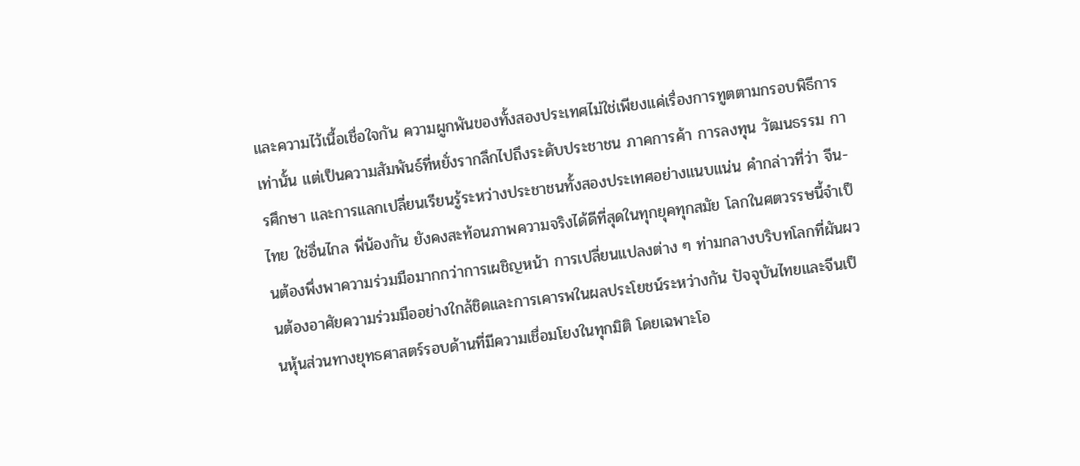และความไว้เนื้อเชื่อใจกัน ความผูกพันของทั้งสองประเทศไม่ใช่เพียงแค่เรื่องการทูตตามกรอบพิธีการเท่านั้น แต่เป็นความสัมพันธ์ที่หยั่งรากลึกไปถึงระดับประชาชน ภาคการค้า การลงทุน วัฒนธรรม การศึกษา และการแลกเปลี่ยนเรียนรู้ระหว่างประชาชนทั้งสองประเทศอย่างแนบแน่น คำกล่าวที่ว่า จีน-ไทย ใช่อื่นไกล พี่น้องกัน ยังคงสะท้อนภาพความจริงได้ดีที่สุดในทุกยุคทุกสมัย โลกในศตวรรษนี้จำเป็นต้องพึ่งพาความร่วมมือมากกว่าการเผชิญหน้า การเปลี่ยนแปลงต่าง ๆ ท่ามกลางบริบทโลกที่ผันผวนต้องอาศัยความร่วมมืออย่างใกล้ชิดและการเคารพในผลประโยชน์ระหว่างกัน ปัจจุบันไทยและจีนเป็นหุ้นส่วนทางยุทธศาสตร์รอบด้านที่มีความเชื่อมโยงในทุกมิติ โดยเฉพาะโอ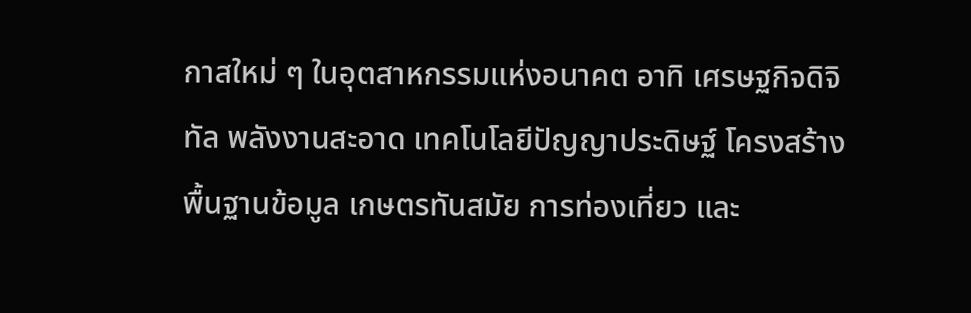กาสใหม่ ๆ ในอุตสาหกรรมแห่งอนาคต อาทิ เศรษฐกิจดิจิทัล พลังงานสะอาด เทคโนโลยีปัญญาประดิษฐ์ โครงสร้างพื้นฐานข้อมูล เกษตรทันสมัย การท่องเที่ยว และ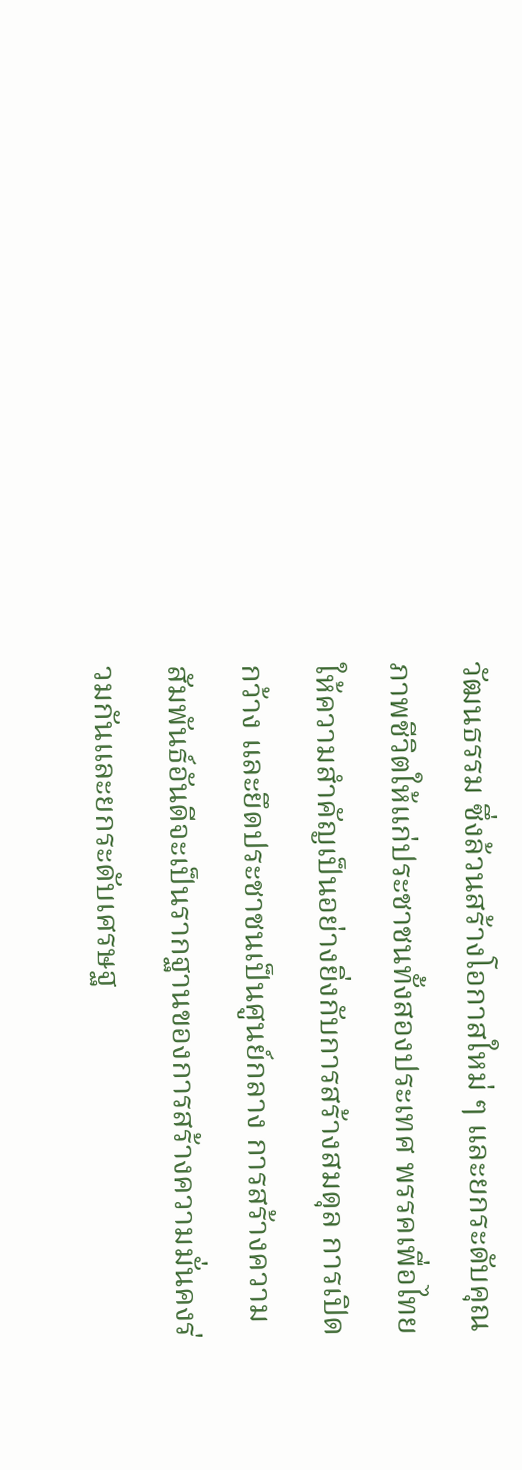วัฒนธรรม ซึ่งล้วนสร้างโอกาสใหม่ ๆ และยกระดับคุณภาพชีวิตให้แก่ประชาชนทั้งสองประเทศ พรรคเพื่อไทยให้ความสำคัญเป็นอย่างยิ่งกับการสร้างสมดุล การเปิดกว้าง และยึดประชาชนเป็นศูนย์กลาง การสร้างความสัมพันธ์อันดีจะเป็นรากฐานของการสร้างความมั่นคงร่วมกันและยกระดับเศรษฐ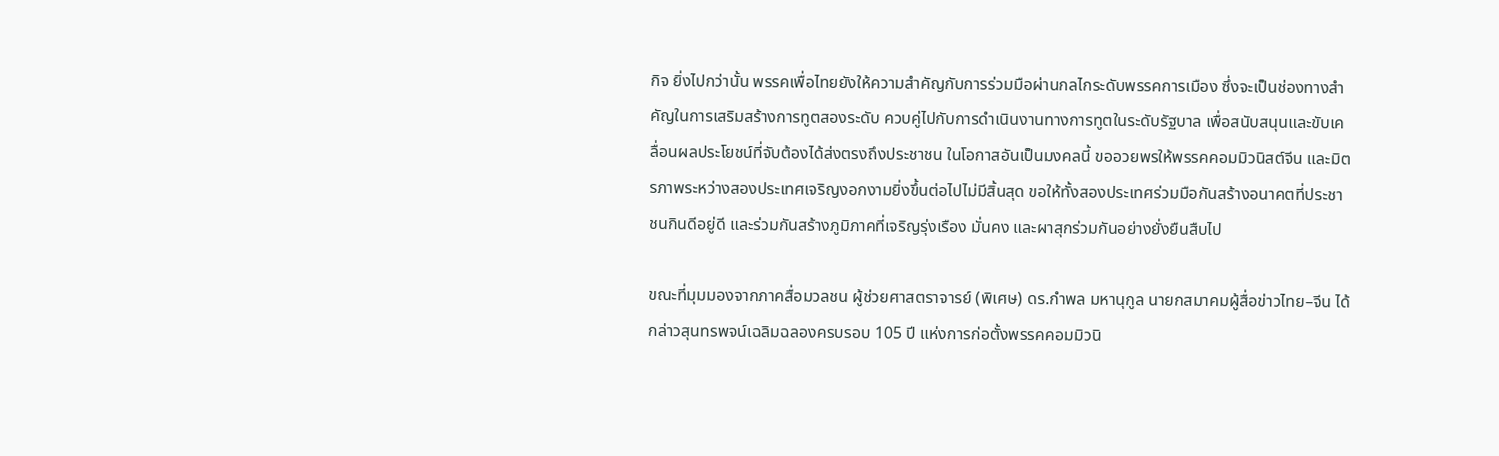กิจ ยิ่งไปกว่านั้น พรรคเพื่อไทยยังให้ความสำคัญกับการร่วมมือผ่านกลไกระดับพรรคการเมือง ซึ่งจะเป็นช่องทางสำคัญในการเสริมสร้างการทูตสองระดับ ควบคู่ไปกับการดำเนินงานทางการทูตในระดับรัฐบาล เพื่อสนับสนุนและขับเคลื่อนผลประโยชน์ที่จับต้องได้ส่งตรงถึงประชาชน ในโอกาสอันเป็นมงคลนี้ ขออวยพรให้พรรคคอมมิวนิสต์จีน และมิตรภาพระหว่างสองประเทศเจริญงอกงามยิ่งขึ้นต่อไปไม่มีสิ้นสุด ขอให้ทั้งสองประเทศร่วมมือกันสร้างอนาคตที่ประชาชนกินดีอยู่ดี และร่วมกันสร้างภูมิภาคที่เจริญรุ่งเรือง มั่นคง และผาสุกร่วมกันอย่างยั่งยืนสืบไป

ขณะที่มุมมองจากภาคสื่อมวลชน ผู้ช่วยศาสตราจารย์ (พิเศษ) ดร.กำพล มหานุกูล นายกสมาคมผู้สื่อข่าวไทย–จีน ได้กล่าวสุนทรพจน์เฉลิมฉลองครบรอบ 105 ปี แห่งการก่อตั้งพรรคคอมมิวนิ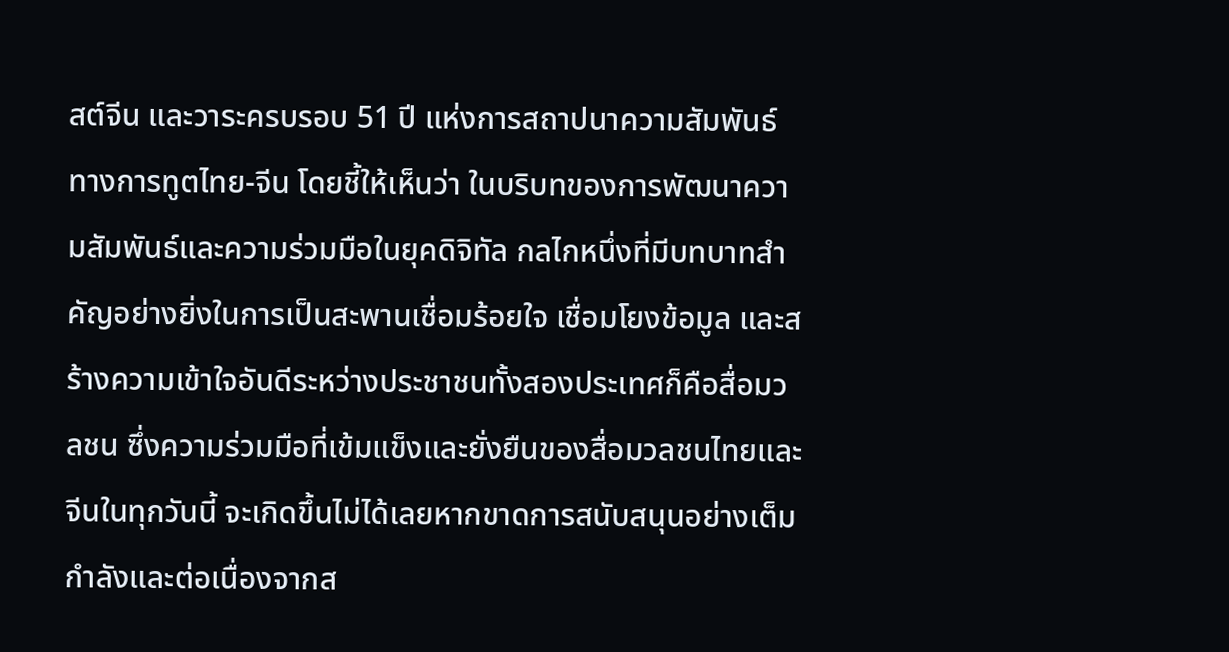สต์จีน และวาระครบรอบ 51 ปี แห่งการสถาปนาความสัมพันธ์ทางการทูตไทย-จีน โดยชี้ให้เห็นว่า ในบริบทของการพัฒนาความสัมพันธ์และความร่วมมือในยุคดิจิทัล กลไกหนึ่งที่มีบทบาทสำคัญอย่างยิ่งในการเป็นสะพานเชื่อมร้อยใจ เชื่อมโยงข้อมูล และสร้างความเข้าใจอันดีระหว่างประชาชนทั้งสองประเทศก็คือสื่อมวลชน ซึ่งความร่วมมือที่เข้มแข็งและยั่งยืนของสื่อมวลชนไทยและจีนในทุกวันนี้ จะเกิดขึ้นไม่ได้เลยหากขาดการสนับสนุนอย่างเต็มกำลังและต่อเนื่องจากส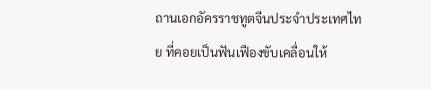ถานเอกอัครราชทูตจีนประจำประเทศไทย ที่คอยเป็นฟันเฟืองขับเคลื่อนให้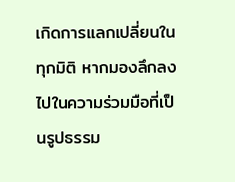เกิดการแลกเปลี่ยนในทุกมิติ หากมองลึกลงไปในความร่วมมือที่เป็นรูปธรรม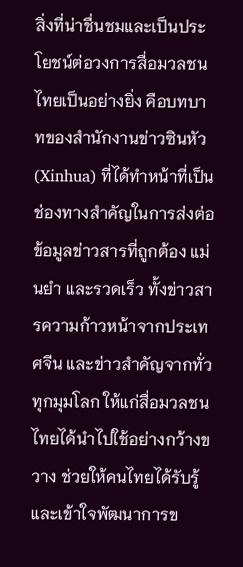สิ่งที่น่าชื่นชมและเป็นประโยชน์ต่อวงการสื่อมวลชนไทยเป็นอย่างยิ่ง คือบทบาทของสำนักงานข่าวซินหัว (Xinhua) ที่ได้ทำหน้าที่เป็นช่องทางสำคัญในการส่งต่อข้อมูลข่าวสารที่ถูกต้อง แม่นยำ และรวดเร็ว ทั้งข่าวสารความก้าวหน้าจากประเทศจีน และข่าวสำคัญจากทั่วทุกมุมโลก ให้แก่สื่อมวลชนไทยได้นำไปใช้อย่างกว้างขวาง ช่วยให้คนไทยได้รับรู้และเข้าใจพัฒนาการข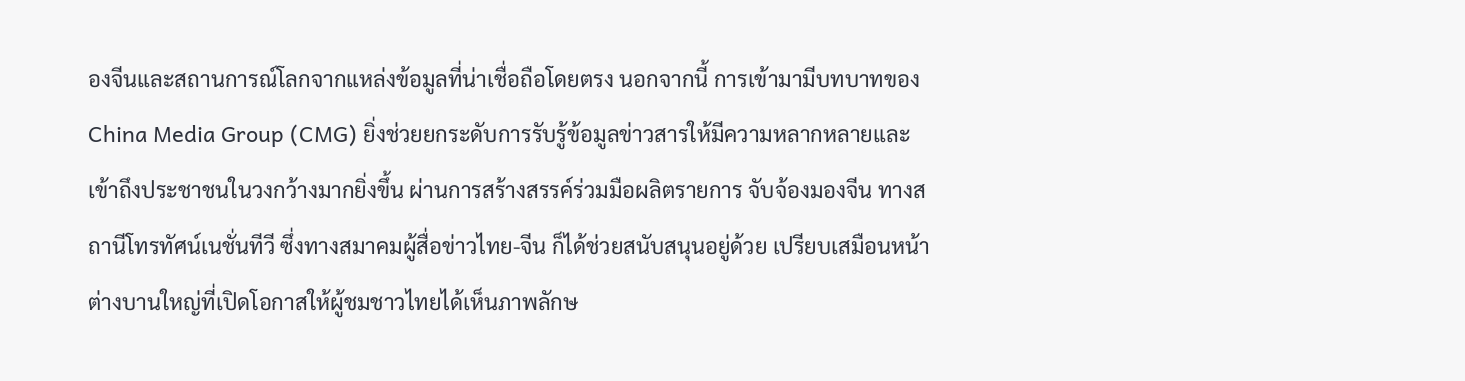องจีนและสถานการณ์โลกจากแหล่งข้อมูลที่น่าเชื่อถือโดยตรง นอกจากนี้ การเข้ามามีบทบาทของ China Media Group (CMG) ยิ่งช่วยยกระดับการรับรู้ข้อมูลข่าวสารให้มีความหลากหลายและเข้าถึงประชาชนในวงกว้างมากยิ่งขึ้น ผ่านการสร้างสรรค์ร่วมมือผลิตรายการ จับจ้องมองจีน ทางสถานีโทรทัศน์เนชั่นทีวี ซึ่งทางสมาคมผู้สื่อข่าวไทย-จีน ก็ได้ช่วยสนับสนุนอยู่ด้วย เปรียบเสมือนหน้าต่างบานใหญ่ที่เปิดโอกาสให้ผู้ชมชาวไทยได้เห็นภาพลักษ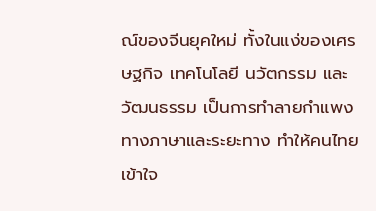ณ์ของจีนยุคใหม่ ทั้งในแง่ของเศรษฐกิจ เทคโนโลยี นวัตกรรม และวัฒนธรรม เป็นการทำลายกำแพงทางภาษาและระยะทาง ทำให้คนไทยเข้าใจ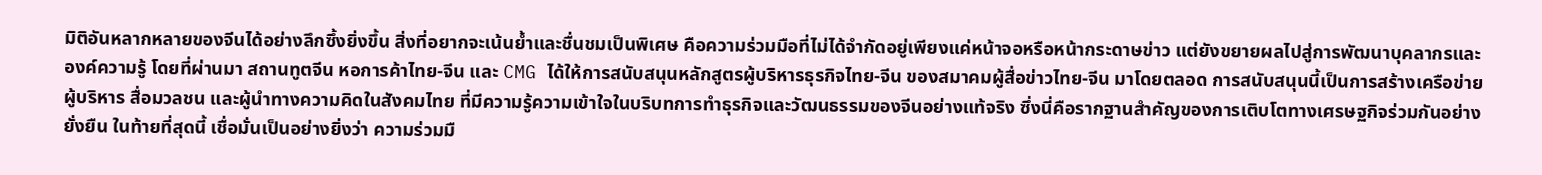มิติอันหลากหลายของจีนได้อย่างลึกซึ้งยิ่งขึ้น สิ่งที่อยากจะเน้นย้ำและชื่นชมเป็นพิเศษ คือความร่วมมือที่ไม่ได้จำกัดอยู่เพียงแค่หน้าจอหรือหน้ากระดาษข่าว แต่ยังขยายผลไปสู่การพัฒนาบุคลากรและองค์ความรู้ โดยที่ผ่านมา สถานทูตจีน หอการค้าไทย-จีน และ CMG ได้ให้การสนับสนุนหลักสูตรผู้บริหารธุรกิจไทย-จีน ของสมาคมผู้สื่อข่าวไทย-จีน มาโดยตลอด การสนับสนุนนี้เป็นการสร้างเครือข่ายผู้บริหาร สื่อมวลชน และผู้นำทางความคิดในสังคมไทย ที่มีความรู้ความเข้าใจในบริบทการทำธุรกิจและวัฒนธรรมของจีนอย่างแท้จริง ซึ่งนี่คือรากฐานสำคัญของการเติบโตทางเศรษฐกิจร่วมกันอย่างยั่งยืน ในท้ายที่สุดนี้ เชื่อมั่นเป็นอย่างยิ่งว่า ความร่วมมื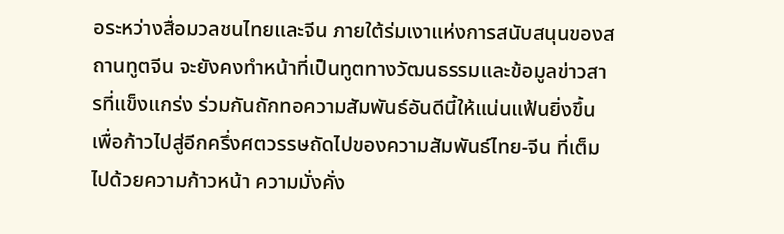อระหว่างสื่อมวลชนไทยและจีน ภายใต้ร่มเงาแห่งการสนับสนุนของสถานทูตจีน จะยังคงทำหน้าที่เป็นทูตทางวัฒนธรรมและข้อมูลข่าวสารที่แข็งแกร่ง ร่วมกันถักทอความสัมพันธ์อันดีนี้ให้แน่นแฟ้นยิ่งขึ้น เพื่อก้าวไปสู่อีกครึ่งศตวรรษถัดไปของความสัมพันธ์ไทย-จีน ที่เต็มไปด้วยความก้าวหน้า ความมั่งคั่ง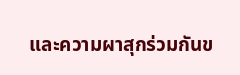และความผาสุกร่วมกันข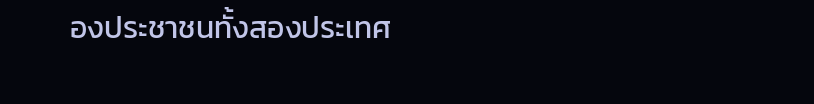องประชาชนทั้งสองประเทศ